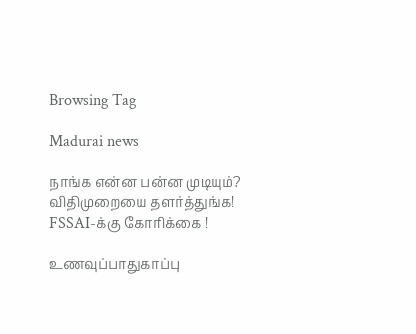Browsing Tag

Madurai news

நாங்க என்ன பன்ன முடியும்? விதிமுறையை தளர்த்துங்க! FSSAI-க்கு கோரிக்கை !

உணவுப்பாதுகாப்பு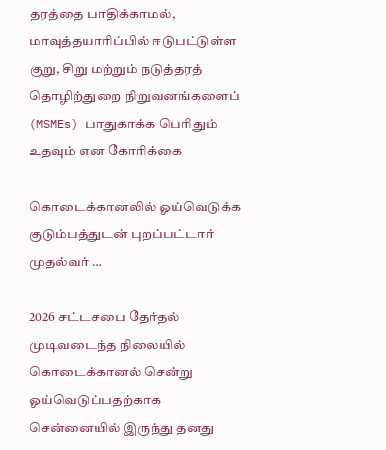தரத்தை பாதிக்காமல், மாவுத்தயாரிப்பில் ஈடுபட்டுள்ள குறு, சிறு மற்றும் நடுத்தரத் தொழிற்துறை நிறுவனங்களைப் (MSMEs) பாதுகாக்க பெரிதும் உதவும் என கோரிக்கை

கொடைக்கானலில் ஓய்வெடுக்க குடும்பத்துடன் புறப்பட்டார் முதல்வர் …

2026 சட்டசபை தேர்தல் முடிவடைந்த நிலையில் கொடைக்கானல் சென்று ஓய்வெடுப்பதற்காக சென்னையில் இருந்து தனது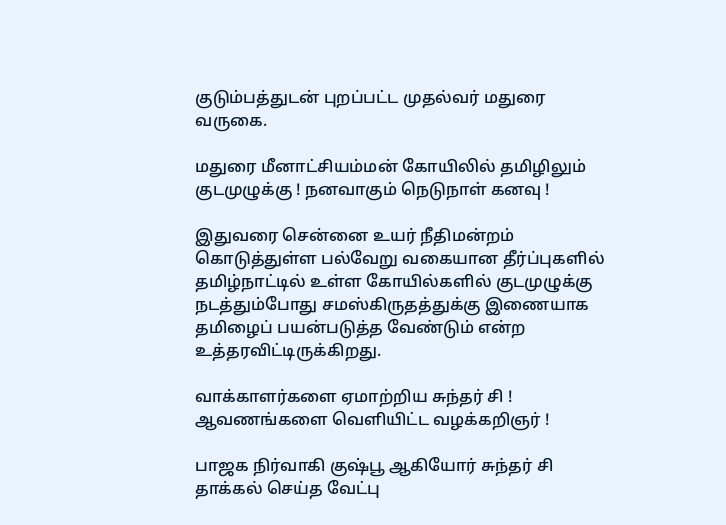குடும்பத்துடன் புறப்பட்ட முதல்வர் மதுரை வருகை.

மதுரை மீனாட்சியம்மன் கோயிலில் தமிழிலும் குடமுழுக்கு ! நனவாகும் நெடுநாள் கனவு !

இதுவரை சென்னை உயர் நீதிமன்றம் கொடுத்துள்ள பல்வேறு வகையான தீர்ப்புகளில் தமிழ்நாட்டில் உள்ள கோயில்களில் குடமுழுக்கு நடத்தும்போது சமஸ்கிருதத்துக்கு இணையாக தமிழைப் பயன்படுத்த வேண்டும் என்ற உத்தரவிட்டிருக்கிறது.

வாக்காளர்களை ஏமாற்றிய சுந்தர் சி ! ஆவணங்களை வெளியிட்ட வழக்கறிஞர் !

பாஜக நிர்வாகி குஷ்பூ ஆகியோர் சுந்தர் சி தாக்கல் செய்த வேட்பு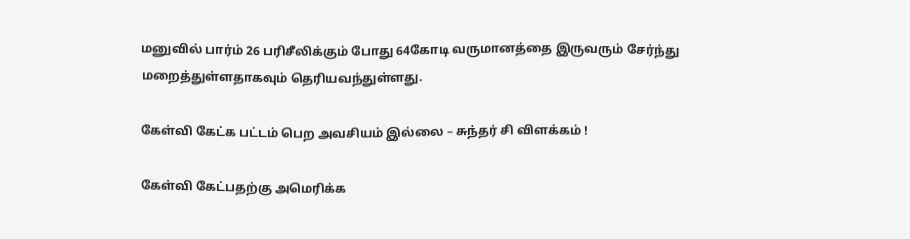மனுவில் பார்ம் 26 பரிசீலிக்கும் போது 64கோடி வருமானத்தை இருவரும் சேர்ந்து மறைத்துள்ளதாகவும் தெரியவந்துள்ளது.

கேள்வி கேட்க பட்டம் பெற அவசியம் இல்லை – சுந்தர் சி விளக்கம் !

கேள்வி கேட்பதற்கு அமெரிக்க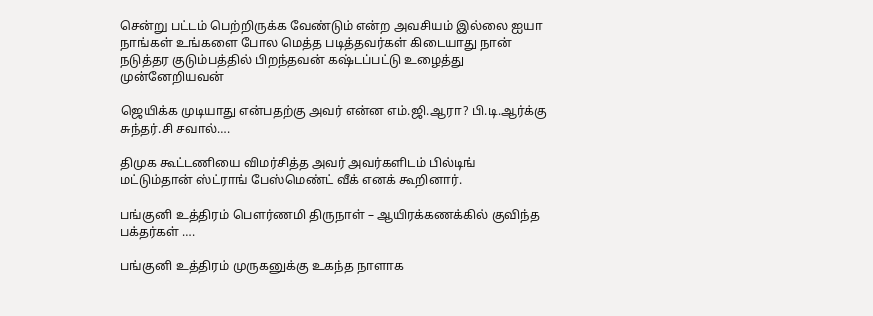சென்று பட்டம் பெற்றிருக்க வேண்டும் என்ற அவசியம் இல்லை ஐயா நாங்கள் உங்களை போல மெத்த படித்தவர்கள் கிடையாது நான் நடுத்தர குடும்பத்தில் பிறந்தவன் கஷ்டப்பட்டு உழைத்து முன்னேறியவன்

ஜெயிக்க முடியாது என்பதற்கு அவர் என்ன எம்.ஜி.ஆரா? பி.டி.ஆர்க்கு சுந்தர்.சி சவால்….

திமுக கூட்டணியை விமர்சித்த அவர் அவர்களிடம் பில்டிங் மட்டும்தான் ஸ்ட்ராங் பேஸ்மெண்ட் வீக் எனக் கூறினார்.

பங்குனி உத்திரம் பெளர்ணமி திருநாள் – ஆயிரக்கணக்கில் குவிந்த பக்தர்கள் ….

பங்குனி உத்திரம் முருகனுக்கு உகந்த நாளாக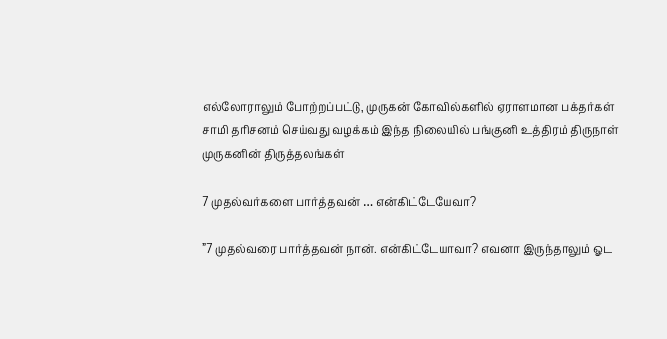எல்லோராலும் போற்றப்பட்டு, முருகன் கோவில்களில் ஏராளமான பக்தர்கள் சாமி தரிசனம் செய்வது வழக்கம் இந்த நிலையில் பங்குனி உத்திரம் திருநாள் முருகனின் திருத்தலங்கள்

7 முதல்வர்களை பார்த்தவன் … என்கிட்டேயேவா?

”7 முதல்வரை பார்த்தவன் நான். என்கிட்டேயாவா? எவனா இருந்தாலும் ஓட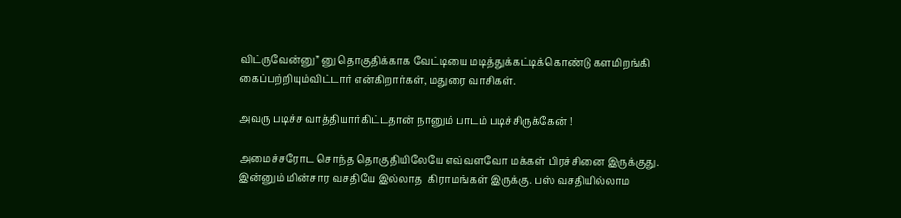விட்ருவேன்னு” னு தொகுதிக்காக வேட்டியை மடித்துக்கட்டிக்கொண்டு களமிறங்கி கைப்பற்றியும்விட்டார் என்கிறார்கள், மதுரை வாசிகள்.

அவரு படிச்ச வாத்தியார்கிட்டதான் நானும் பாடம் படிச்சிருக்கேன் !

அமைச்சரோட சொந்த தொகுதியிலேயே எவ்வளவோ மக்கள் பிரச்சினை இருக்குது. இன்னும் மின்சார வசதியே இல்லாத  கிராமங்கள் இருக்கு. பஸ் வசதியில்லாம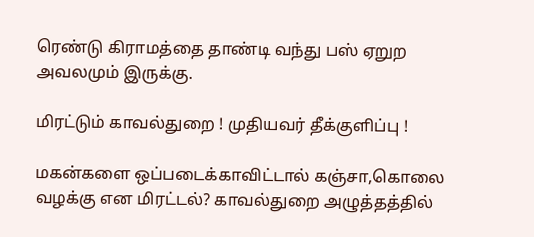ரெண்டு கிராமத்தை தாண்டி வந்து பஸ் ஏறுற அவலமும் இருக்கு.

மிரட்டும் காவல்துறை ! முதியவர் தீக்குளிப்பு !

மகன்களை ஒப்படைக்காவிட்டால் கஞ்சா,கொலை வழக்கு என மிரட்டல்? காவல்துறை அழுத்தத்தில்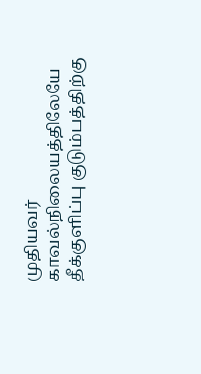முதியவர் காவல்நிலையத்திலேயே தீக்குளிப்பு குடும்பத்திற்கு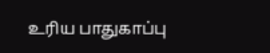உரிய பாதுகாப்பு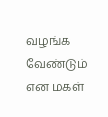வழங்க வேண்டும் என மகள்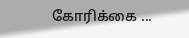கோரிக்கை ...